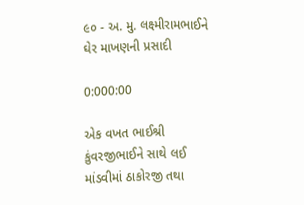૯૦ - અ. મુ. લક્ષ્મીરામભાઈને ઘેર માખણની પ્રસાદી

0:000:00

એક વખત ભાઈશ્રી કુંવરજીભાઈને સાથે લઈ માંડવીમાં ઠાકોરજી તથા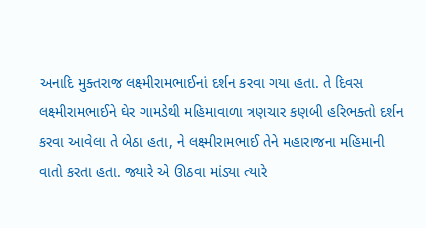અનાદિ મુક્તરાજ લક્ષ્મીરામભાઈનાં દર્શન કરવા ગયા હતા. તે દિવસ લક્ષ્મીરામભાઈને ઘેર ગામડેથી મહિમાવાળા ત્રણચાર કણબી હરિભક્તો દર્શન કરવા આવેલા તે બેઠા હતા, ને લક્ષ્મીરામભાઈ તેને મહારાજના મહિમાની વાતો કરતા હતા. જ્યારે એ ઊઠવા માંડ્યા ત્યારે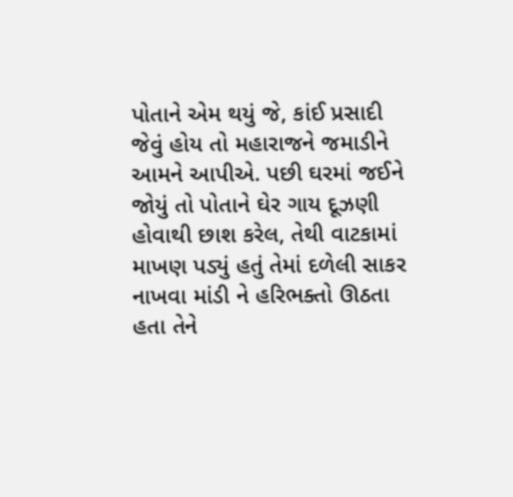પોતાને એમ થયું જે, કાંઈ પ્રસાદી જેવું હોય તો મહારાજને જમાડીને આમને આપીએ. પછી ઘરમાં જઈને જોયું તો પોતાને ઘેર ગાય દૂઝણી હોવાથી છાશ કરેલ, તેથી વાટકામાં માખણ પડ્યું હતું તેમાં દળેલી સાકર નાખવા માંડી ને હરિભક્તો ઊઠતા હતા તેને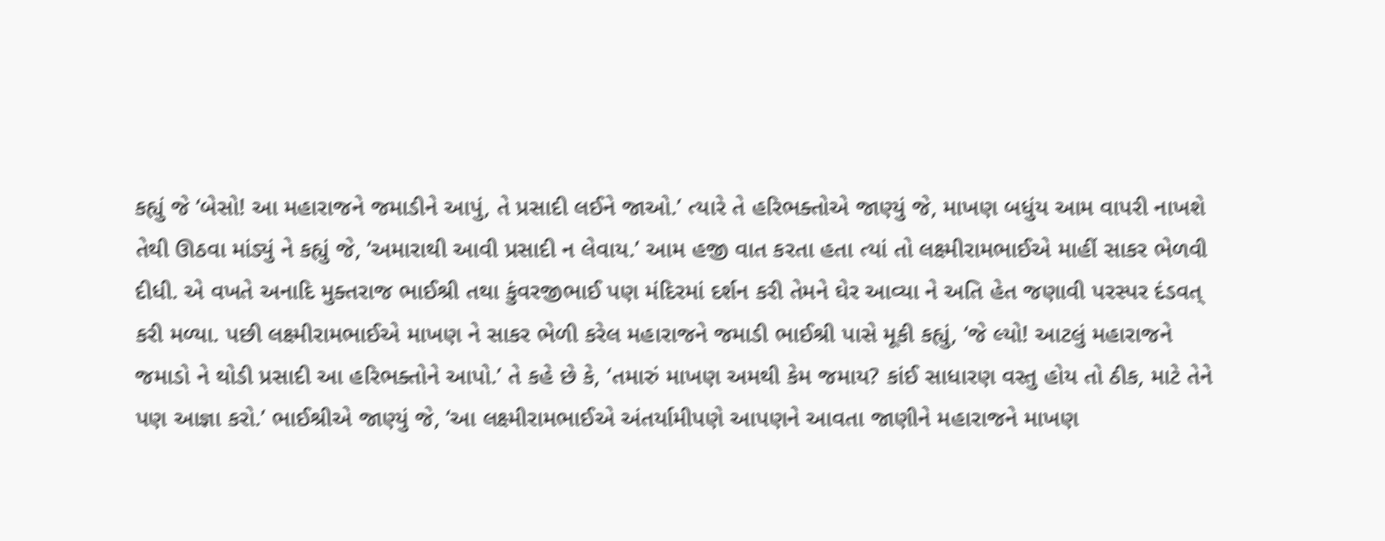કહ્યું જે ‘બેસો! આ મહારાજને જમાડીને આપું, તે પ્રસાદી લઈને જાઓ.’ ત્યારે તે હરિભક્તોએ જાણ્યું જે, માખણ બધુંય આમ વાપરી નાખશે તેથી ઊઠવા માંડ્યું ને કહ્યું જે, ‘અમારાથી આવી પ્રસાદી ન લેવાય.’ આમ હજી વાત કરતા હતા ત્યાં તો લક્ષ્મીરામભાઈએ માહીં સાકર ભેળવી દીધી. એ વખતે અનાદિ મુક્તરાજ ભાઈશ્રી તથા કુંવરજીભાઈ પણ મંદિરમાં દર્શન કરી તેમને ઘેર આવ્યા ને અતિ હેત જણાવી પરસ્પર દંડવત્ કરી મળ્યા. પછી લક્ષ્મીરામભાઈએ માખણ ને સાકર ભેળી કરેલ મહારાજને જમાડી ભાઈશ્રી પાસે મૂકી કહ્યું, ‘જે લ્યો! આટલું મહારાજને જમાડો ને થોડી પ્રસાદી આ હરિભક્તોને આપો.’ તે કહે છે કે, ‘તમારું માખણ અમથી કેમ જમાય? કાંઈ સાધારણ વસ્તુ હોય તો ઠીક, માટે તેને પણ આજ્ઞા કરો.’ ભાઈશ્રીએ જાણ્યું જે, ‘આ લક્ષ્મીરામભાઈએ અંતર્યામીપણે આપણને આવતા જાણીને મહારાજને માખણ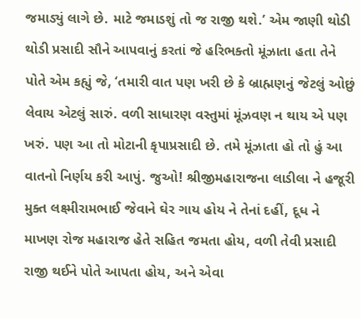જમાડ્યું લાગે છે. માટે જમાડશું તો જ રાજી થશે.’ એમ જાણી થોડી થોડી પ્રસાદી સૌને આપવાનું કરતાં જે હરિભક્તો મૂંઝાતા હતા તેને પોતે એમ કહ્યું જે, ‘તમારી વાત પણ ખરી છે કે બ્રાહ્મણનું જેટલું ઓછું લેવાય એટલું સારું. વળી સાધારણ વસ્તુમાં મૂંઝવણ ન થાય એ પણ ખરું. પણ આ તો મોટાની કૃપાપ્રસાદી છે. તમે મૂંઝાતા હો તો હું આ વાતનો નિર્ણય કરી આપું. જુઓ! શ્રીજીમહારાજના લાડીલા ને હજૂરી મુક્ત લક્ષ્મીરામભાઈ જેવાને ઘેર ગાય હોય ને તેનાં દહીં, દૂધ ને માખણ રોજ મહારાજ હેતે સહિત જમતા હોય, વળી તેવી પ્રસાદી રાજી થઈને પોતે આપતા હોય, અને એવા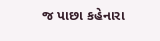જ પાછા કહેનારા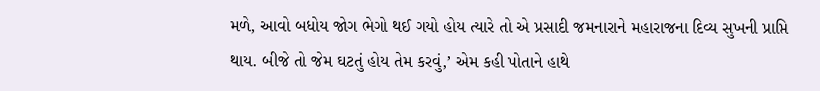મળે, આવો બધોય જોગ ભેગો થઈ ગયો હોય ત્યારે તો એ પ્રસાદી જમનારાને મહારાજના દિવ્ય સુખની પ્રાપ્તિ થાય. બીજે તો જેમ ઘટતું હોય તેમ કરવું,’ એમ કહી પોતાને હાથે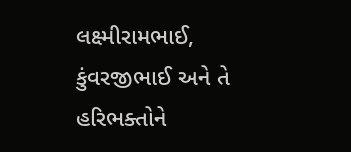લક્ષ્મીરામભાઈ, કુંવરજીભાઈ અને તે હરિભક્તોને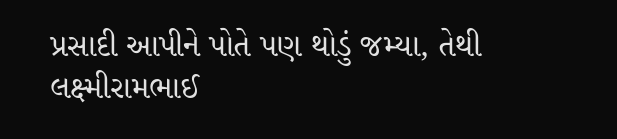પ્રસાદી આપીને પોતે પણ થોડું જમ્યા, તેથી લક્ષ્મીરામભાઈ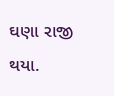ઘણા રાજી થયા.